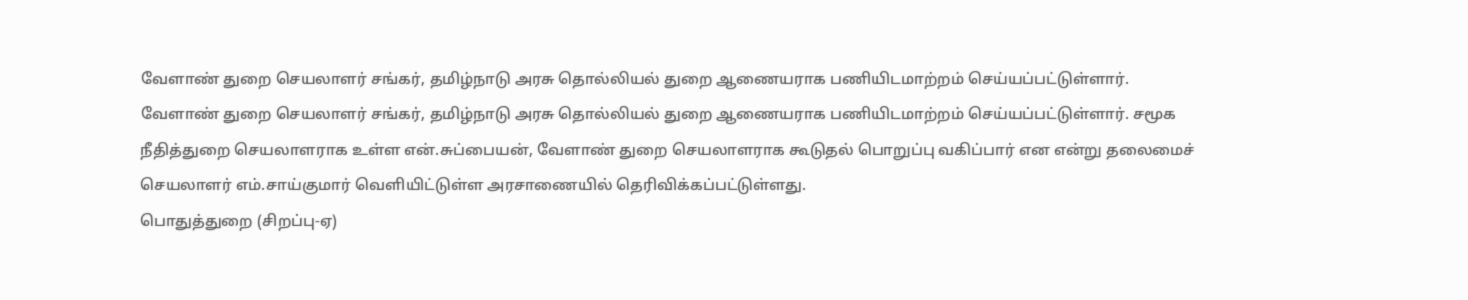வேளாண் துறை செயலாளர் சங்கர், தமிழ்நாடு அரசு தொல்லியல் துறை ஆணையராக பணியிடமாற்றம் செய்யப்பட்டுள்ளார்.
வேளாண் துறை செயலாளர் சங்கர், தமிழ்நாடு அரசு தொல்லியல் துறை ஆணையராக பணியிடமாற்றம் செய்யப்பட்டுள்ளார். சமூக நீதித்துறை செயலாளராக உள்ள என்.சுப்பையன், வேளாண் துறை செயலாளராக கூடுதல் பொறுப்பு வகிப்பார் என என்று தலைமைச் செயலாளர் எம்.சாய்குமார் வெளியிட்டுள்ள அரசாணையில் தெரிவிக்கப்பட்டுள்ளது.
பொதுத்துறை (சிறப்பு-ஏ)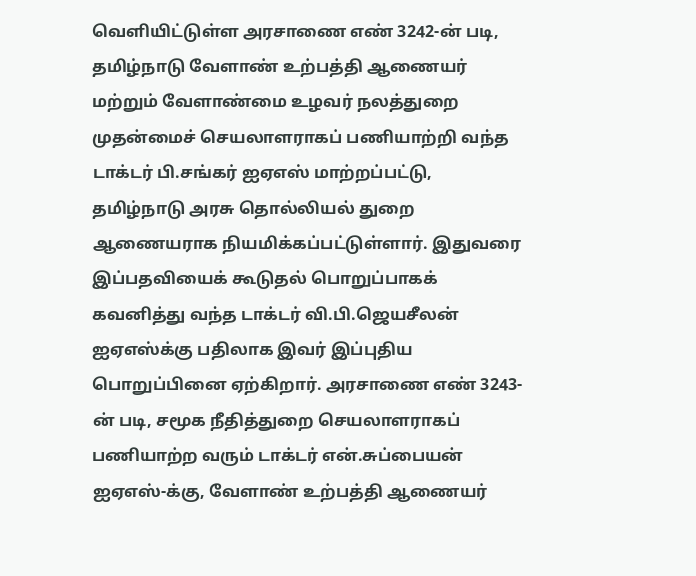வெளியிட்டுள்ள அரசாணை எண் 3242-ன் படி, தமிழ்நாடு வேளாண் உற்பத்தி ஆணையர் மற்றும் வேளாண்மை உழவர் நலத்துறை முதன்மைச் செயலாளராகப் பணியாற்றி வந்த டாக்டர் பி.சங்கர் ஐஏஎஸ் மாற்றப்பட்டு, தமிழ்நாடு அரசு தொல்லியல் துறை ஆணையராக நியமிக்கப்பட்டுள்ளார். இதுவரை இப்பதவியைக் கூடுதல் பொறுப்பாகக் கவனித்து வந்த டாக்டர் வி.பி.ஜெயசீலன் ஐஏஎஸ்க்கு பதிலாக இவர் இப்புதிய பொறுப்பினை ஏற்கிறார். அரசாணை எண் 3243-ன் படி, சமூக நீதித்துறை செயலாளராகப் பணியாற்ற வரும் டாக்டர் என்.சுப்பையன் ஐஏஎஸ்-க்கு, வேளாண் உற்பத்தி ஆணையர்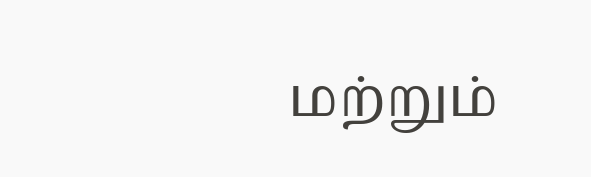மற்றும்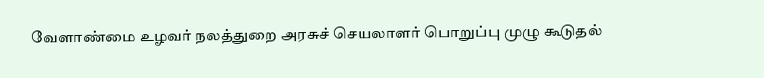வேளாண்மை உழவர் நலத்துறை அரசுச் செயலாளர் பொறுப்பு முழு கூடுதல்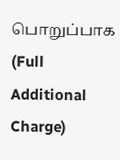பொறுப்பாக (Full Additional Charge)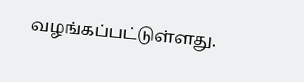வழங்கப்பட்டுள்ளது.